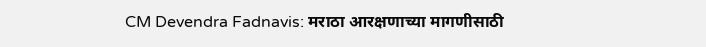CM Devendra Fadnavis: मराठा आरक्षणाच्या मागणीसाठी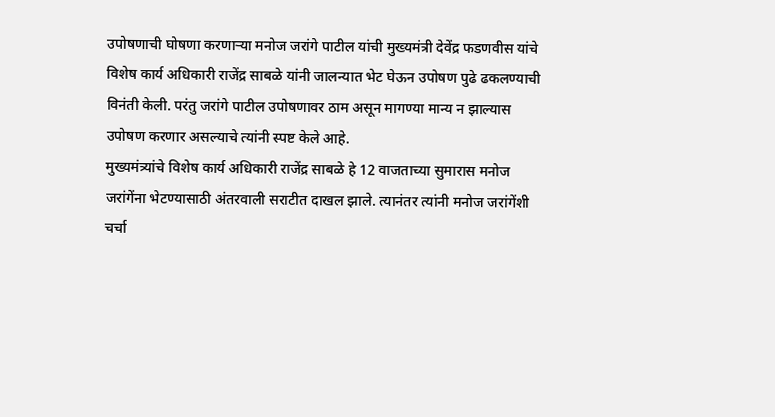उपोषणाची घोषणा करणाऱ्या मनोज जरांगे पाटील यांची मुख्यमंत्री देवेंद्र फडणवीस यांचे विशेष कार्य अधिकारी राजेंद्र साबळे यांनी जालन्यात भेट घेऊन उपोषण पुढे ढकलण्याची विनंती केली. परंतु जरांगे पाटील उपोषणावर ठाम असून मागण्या मान्य न झाल्यास उपोषण करणार असल्याचे त्यांनी स्पष्ट केले आहे.
मुख्यमंत्र्यांचे विशेष कार्य अधिकारी राजेंद्र साबळे हे 12 वाजताच्या सुमारास मनोज जरांगेंना भेटण्यासाठी अंतरवाली सराटीत दाखल झाले. त्यानंतर त्यांनी मनोज जरांगेंशी चर्चा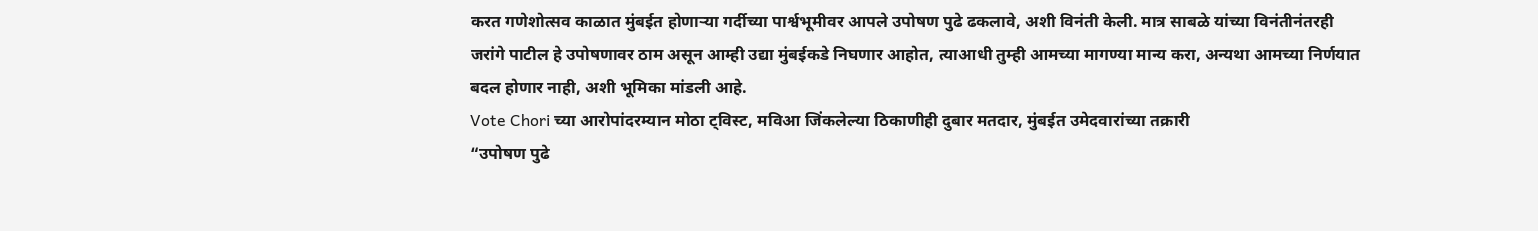करत गणेशोत्सव काळात मुंबईत होणाऱ्या गर्दीच्या पार्श्वभूमीवर आपले उपोषण पुढे ढकलावे, अशी विनंती केली. मात्र साबळे यांच्या विनंतीनंतरही जरांगे पाटील हे उपोषणावर ठाम असून आम्ही उद्या मुंबईकडे निघणार आहोत, त्याआधी तुम्ही आमच्या मागण्या मान्य करा, अन्यथा आमच्या निर्णयात बदल होणार नाही, अशी भूमिका मांडली आहे.
Vote Chori च्या आरोपांदरम्यान मोठा ट्विस्ट, मविआ जिंकलेल्या ठिकाणीही दुबार मतदार, मुंबईत उमेदवारांच्या तक्रारी
“उपोषण पुढे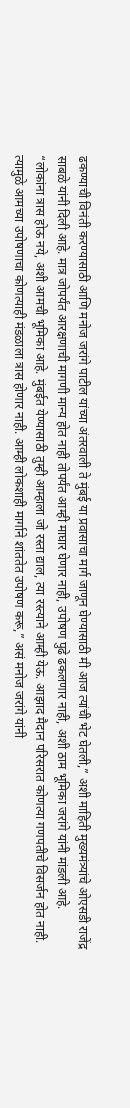ढकण्याची विनंती करण्यासाठी आणि मनोज जरांगे पाटील यांच्या अंतरवाली ते मुंबई या प्रवासाचा मार्ग जाणून घेण्यासाठी मी आज त्यांची भेट घेतली,” अशी माहिती मुख्यमंत्र्यांचे ओएसडी राजेंद्र साबळे यांनी दिली आहे. मात्र जोपर्यंत आरक्षणाची मागणी मान्य होत नाही तोपर्यंत आम्ही माघार घेणार नाही, उपोषण पुढे ढकलणार नाही, अशी ठाम भूमिका जरांगे यांनी मांडली आहे.
“लोकांना त्रास होऊ नये, अशी आमची भूमिका आहे. मुंबईत येण्यासाठी तुम्ही आम्हाला जो रस्ता द्याल, त्या रस्त्याने आम्ही येऊ. आझाद मैदान परिसरात कोणत्या गणपतीचे विसर्जन होत नाही. त्यामुळे आमच्या उपोषणाचा कोणत्याही मंडळाला त्रास होणार नाही. आम्ही लोकशाही मार्गाने शांततेत उपोषण करू,” असं मनोज जरांगे यांनी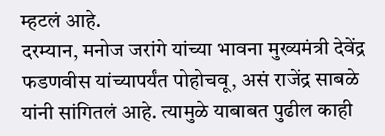म्हटलं आहे.
दरम्यान, मनोज जरांगे यांच्या भावना मुख्यमंत्री देवेंद्र फडणवीस यांच्यापर्यंत पोहोचवू, असं राजेंद्र साबळे यांनी सांगितलं आहे. त्यामुळे याबाबत पुढील काही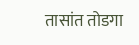तासांत तोडगा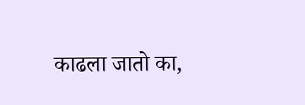काढला जातो का,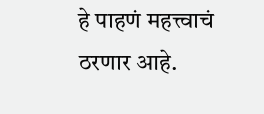हे पाहणं महत्त्वाचं ठरणार आहे.